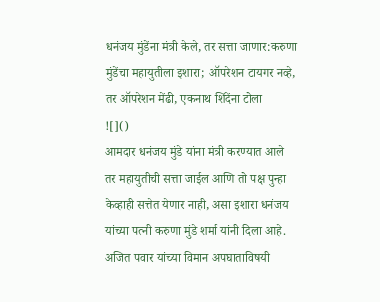धनंजय मुंडेंना मंत्री केले, तर सत्ता जाणार:करुणा मुंडेंचा महायुतीला इशारा; ऑपरेशन टायगर नव्हे, तर ऑपरेशन मेंढी, एकनाथ शिंदेंना टोला
![]()
आमदार धनंजय मुंडे यांना मंत्री करण्यात आले तर महायुतीची सत्ता जाईल आणि तो पक्ष पुन्हा केव्हाही सत्तेत येणार नाही, असा इशारा धनंजय यांच्या पत्नी करुणा मुंडे शर्मा यांनी दिला आहे. अजित पवार यांच्या विमान अपघाताविषयी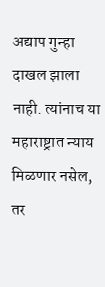अद्याप गुन्हा दाखल झाला नाही. त्यांनाच या महाराष्ट्रात न्याय मिळणार नसेल, तर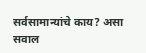सर्वसामान्यांचे काय? असा सवाल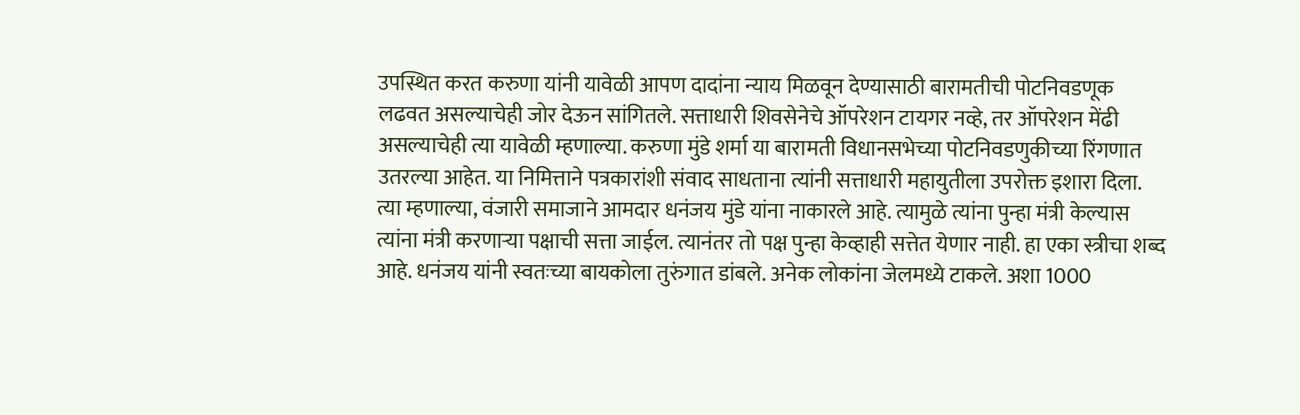उपस्थित करत करुणा यांनी यावेळी आपण दादांना न्याय मिळवून देण्यासाठी बारामतीची पोटनिवडणूक लढवत असल्याचेही जोर देऊन सांगितले. सत्ताधारी शिवसेनेचे ऑपरेशन टायगर नव्हे, तर ऑपरेशन मेंढी असल्याचेही त्या यावेळी म्हणाल्या. करुणा मुंडे शर्मा या बारामती विधानसभेच्या पोटनिवडणुकीच्या रिंगणात उतरल्या आहेत. या निमित्ताने पत्रकारांशी संवाद साधताना त्यांनी सत्ताधारी महायुतीला उपरोक्त इशारा दिला. त्या म्हणाल्या, वंजारी समाजाने आमदार धनंजय मुंडे यांना नाकारले आहे. त्यामुळे त्यांना पुन्हा मंत्री केल्यास त्यांना मंत्री करणाऱ्या पक्षाची सत्ता जाईल. त्यानंतर तो पक्ष पुन्हा केव्हाही सत्तेत येणार नाही. हा एका स्त्रीचा शब्द आहे. धनंजय यांनी स्वतःच्या बायकोला तुरुंगात डांबले. अनेक लोकांना जेलमध्ये टाकले. अशा 1000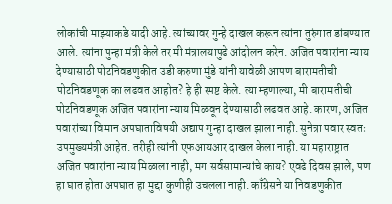लोकांची माझ्याकडे यादी आहे. त्यांच्यावर गुन्हे दाखल करून त्यांना तुरुंगात डांबण्यात आले. त्यांना पुन्हा मंत्री केले तर मी मंत्रालयापुढे आंदोलन करेन. अजित पवारांना न्याय देण्यासाठी पोटनिवडणुकीत उडी करुणा मुंडे यांनी यावेळी आपण बारामतीची पोटनिवडणूक का लढवत आहोत? हे ही स्पष्ट केले. त्या म्हणाल्या, मी बारामतीची पोटनिवडणूक अजित पवारांना न्याय मिळवून देण्यासाठी लढवत आहे. कारण, अजित पवारांच्या विमान अपघाताविषयी अद्याप गुन्हा दाखल झाला नाही. सुनेत्रा पवार स्वतः उपमुख्यमंत्री आहेत. तरीही त्यांनी एफआयआर दाखल केला नाही. या महाराष्ट्रात अजित पवारांना न्याय मिळाला नाही, मग सर्वसामान्यांचे काय? एवढे दिवस झाले, पण हा घात होता अपघात हा मुद्दा कुणीही उचलला नाही. काँग्रेसने या निवडणुकीत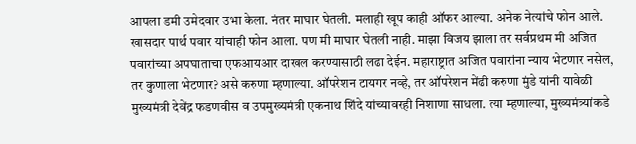आपला डमी उमेदवार उभा केला. नंतर माघार घेतली. मलाही खूप काही ऑफर आल्या. अनेक नेत्यांचे फोन आले. खासदार पार्थ पवार यांचाही फोन आला. पण मी माघार घेतली नाही. माझा विजय झाला तर सर्वप्रथम मी अजित पवारांच्या अपघाताचा एफआयआर दाखल करण्यासाठी लढा देईन. महाराष्ट्रात अजित पवारांना न्याय भेटणार नसेल, तर कुणाला भेटणार? असे करुणा म्हणाल्या. ऑपरेशन टायगर नव्हे, तर ऑपरेशन मेंढी करुणा मुंडे यांनी यावेळी मुख्यमंत्री देवेंद्र फडणवीस व उपमुख्यमंत्री एकनाथ शिंदे यांच्यावरही निशाणा साधला. त्या म्हणाल्या, मुख्यमंत्र्यांकडे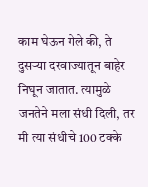काम घेऊन गेले की, ते दुसऱ्या दरवाज्यातून बाहेर निघून जातात. त्यामुळे जनतेने मला संधी दिली, तर मी त्या संधीचे 100 टक्के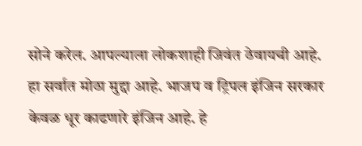सोने करेल. आपल्याला लोकशाही जिवंत ठेवायची आहे. हा सर्वात मोठा मुद्दा आहे. भाजप व ट्रिपल इंजिन सरकार केवळ धूर काढणारे इंजिन आहे. हे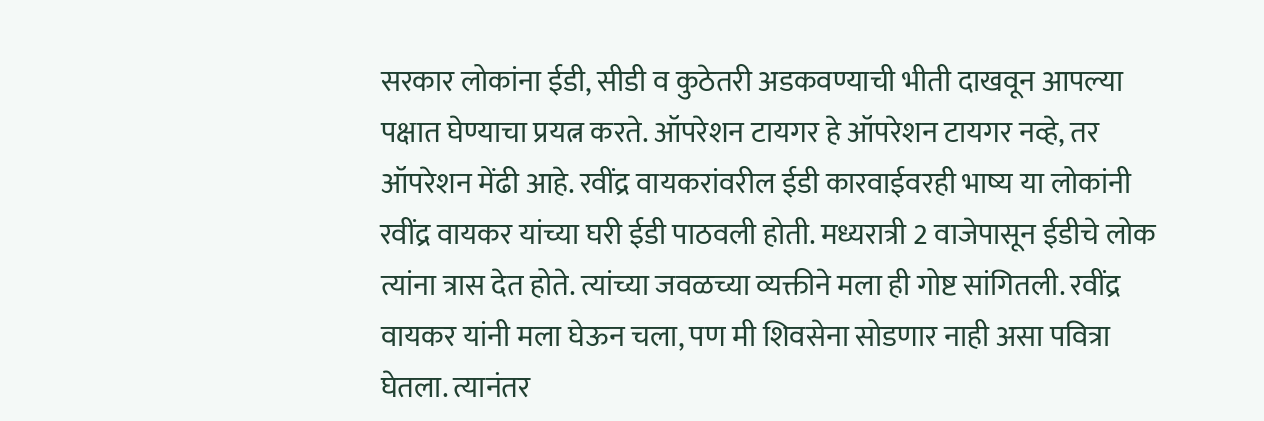सरकार लोकांना ईडी, सीडी व कुठेतरी अडकवण्याची भीती दाखवून आपल्या पक्षात घेण्याचा प्रयत्न करते. ऑपरेशन टायगर हे ऑपरेशन टायगर नव्हे, तर ऑपरेशन मेंढी आहे. रवींद्र वायकरांवरील ईडी कारवाईवरही भाष्य या लोकांनी रवींद्र वायकर यांच्या घरी ईडी पाठवली होती. मध्यरात्री 2 वाजेपासून ईडीचे लोक त्यांना त्रास देत होते. त्यांच्या जवळच्या व्यक्तीने मला ही गोष्ट सांगितली. रवींद्र वायकर यांनी मला घेऊन चला, पण मी शिवसेना सोडणार नाही असा पवित्रा घेतला. त्यानंतर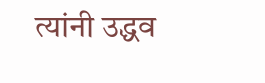त्यांनी उद्धव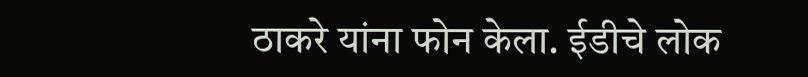ठाकरे यांना फोन केला. ईडीचे लोक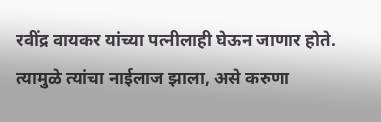रवींद्र वायकर यांच्या पत्नीलाही घेऊन जाणार होते. त्यामुळे त्यांचा नाईलाज झाला, असे करुणा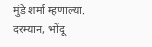मुंडे शर्मा म्हणाल्या. दरम्यान, भोंदू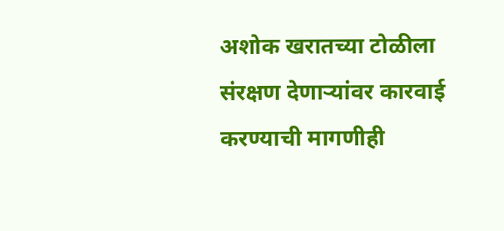अशोक खरातच्या टोळीला संरक्षण देणाऱ्यांवर कारवाई करण्याची मागणीही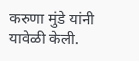करुणा मुंडे यांनी यावेळी केली.